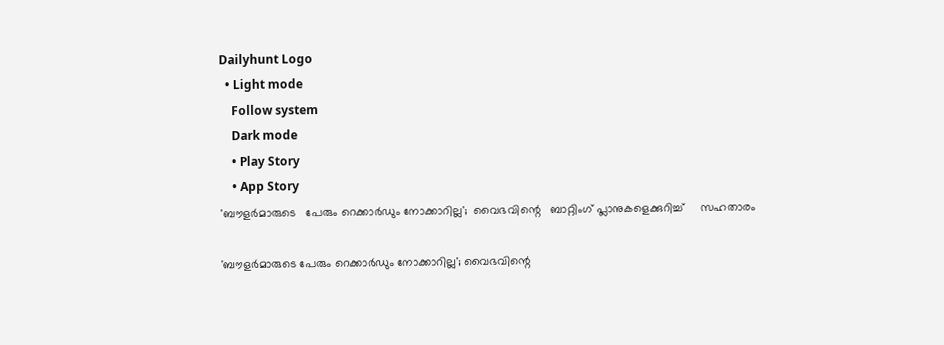Dailyhunt Logo
  • Light mode
    Follow system
    Dark mode
    • Play Story
    • App Story
'ബൗളര്‍മാരുടെ   പേരും റെക്കാര്‍ഡും നോക്കാറില്ല';  വൈഭവിന്റെ   ബാറ്റിംഗ് പ്ലാനുകളെക്കുറിച്ച്‌     സഹതാരം

'ബൗളര്‍മാരുടെ പേരും റെക്കാര്‍ഡും നോക്കാറില്ല'; വൈഭവിന്റെ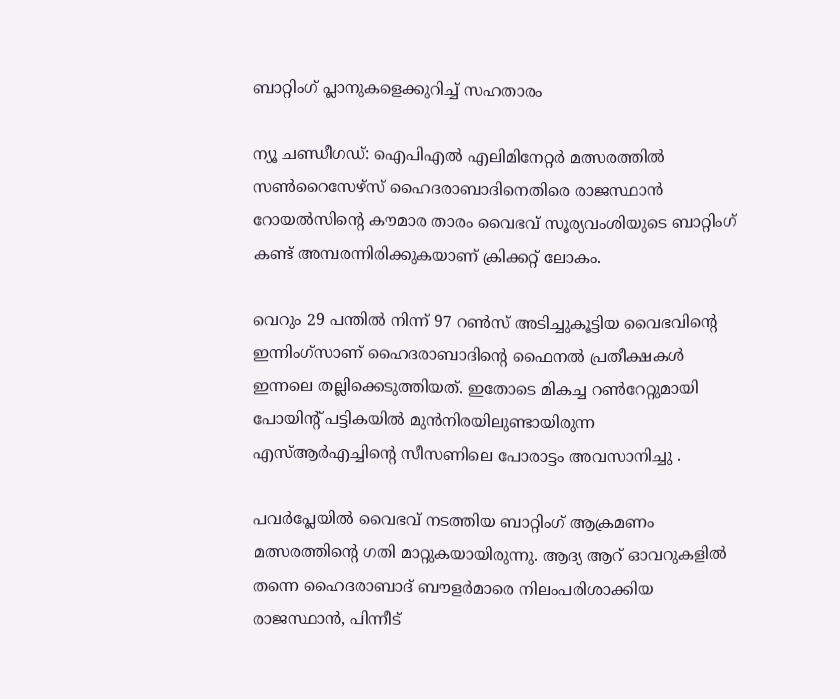ബാറ്റിംഗ് പ്ലാനുകളെക്കുറിച്ച്‌ സഹതാരം

ന്യൂ ചണ്ഡീഗഡ്: ഐപിഎല്‍ എലിമിനേറ്റര്‍ മത്സരത്തില്‍ സണ്‍റൈസേഴ്‌സ് ഹൈദരാബാദിനെതിരെ രാജസ്ഥാന്‍ റോയല്‍സിന്റെ കൗമാര താരം വൈഭവ് സൂര്യവംശിയുടെ ബാറ്റിംഗ് കണ്ട് അമ്പരന്നിരിക്കുകയാണ് ക്രിക്കറ്റ് ലോകം.

വെറും 29 പന്തില്‍ നിന്ന് 97 റണ്‍സ് അടിച്ചുകൂട്ടിയ വൈഭവിന്റെ ഇന്നിംഗ്‌സാണ് ഹൈദരാബാദിന്റെ ഫൈനല്‍ പ്രതീക്ഷകള്‍ ഇന്നലെ തല്ലിക്കെടുത്തിയത്. ഇതോടെ മികച്ച റണ്‍റേറ്റുമായി പോയിന്റ് പട്ടികയില്‍ മുൻനിരയിലുണ്ടായിരുന്ന എസ്‌ആർഎച്ചിന്റെ സീസണിലെ പോരാട്ടം അവസാനിച്ചു .

പവർപ്ലേയില്‍ വൈഭവ് നടത്തിയ ബാറ്റിംഗ് ആക്രമണം മത്സരത്തിന്റെ ഗതി മാറ്റുകയായിരുന്നു. ആദ്യ ആറ് ഓവറുകളില്‍ തന്നെ ഹൈദരാബാദ് ബൗളർമാരെ നിലംപരിശാക്കിയ രാജസ്ഥാൻ, പിന്നീട്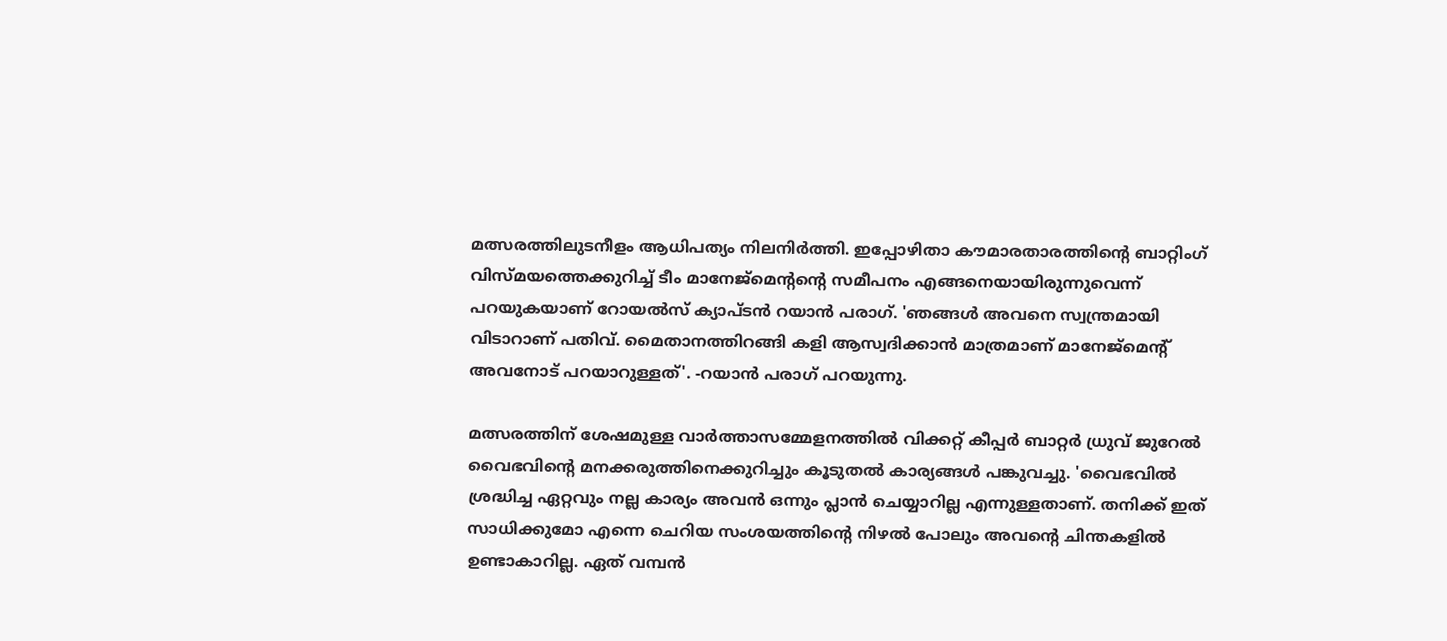മത്സരത്തിലുടനീളം ആധിപത്യം നിലനിർത്തി. ഇപ്പോഴിതാ കൗമാരതാരത്തിന്റെ ബാറ്റിംഗ് വിസ്മയത്തെക്കുറിച്ച്‌ ടീം മാനേജ്മെന്റന്റെ സമീപനം എങ്ങനെയായിരുന്നുവെന്ന് പറയുകയാണ് റോയല്‍സ് ക്യാപ്ടൻ റയാൻ പരാഗ്. 'ഞങ്ങള്‍ അവനെ സ്വന്ത്രമായി വിടാറാണ് പതിവ്. മൈതാനത്തിറങ്ങി കളി ആസ്വദിക്കാൻ മാത്രമാണ് മാനേജ്‌മെന്റ് അവനോട് പറയാറുള്ളത്'. -റയാൻ പരാഗ് പറയുന്നു.

മത്സരത്തിന് ശേഷമുള്ള വാർത്താസമ്മേളനത്തില്‍ വിക്കറ്റ് കീപ്പർ ബാറ്റർ ധ്രുവ് ജുറേല്‍ വൈഭവിന്റെ മനക്കരുത്തിനെക്കുറിച്ചും കൂടുതല്‍ കാര്യങ്ങള്‍ പങ്കുവച്ചു. 'വൈഭവില്‍ ശ്രദ്ധിച്ച ഏറ്റവും നല്ല കാര്യം അവൻ ഒന്നും പ്ലാൻ ചെയ്യാറില്ല എന്നുള്ളതാണ്. തനിക്ക് ഇത് സാധിക്കുമോ എന്നെ ചെറിയ സംശയത്തിന്റെ നിഴല്‍ പോലും അവന്റെ ചിന്തകളില്‍ ഉണ്ടാകാറില്ല. ഏത് വമ്പൻ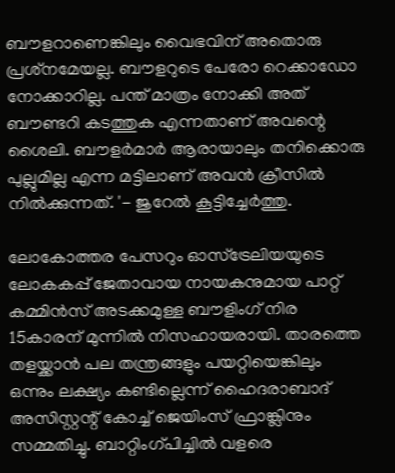ബൗളറാണെങ്കിലും വൈഭവിന് അതൊരു പ്രശ്‌നമേയല്ല. ബൗളറുടെ പേരോ റെക്കാഡോ നോക്കാറില്ല. പന്ത് മാത്രം നോക്കി അത് ബൗണ്ടറി കടത്തുക എന്നതാണ് അവന്റെ ശൈലി. ബൗളർമാർ ആരായാലും തനിക്കൊരു പുല്ലുമില്ല എന്ന മട്ടിലാണ് അവൻ ക്രീസില്‍ നില്‍ക്കുന്നത്. '- ജുറേല്‍ കൂട്ടിച്ചേർത്തു.

ലോകോത്തര പേസറും ഓസ്‌ട്രേലിയയുടെ ലോകകപ്പ് ജേതാവായ നായകനുമായ പാറ്റ് കമ്മിൻസ് അടക്കമുള്ള ബൗളിംഗ് നിര 15കാരന് മുന്നില്‍ നിസഹായരായി. താരത്തെ തളയ്ക്കാൻ പല തന്ത്രങ്ങളും പയറ്റിയെങ്കിലും ഒന്നും ലക്ഷ്യം കണ്ടില്ലെന്ന് ഹൈദരാബാദ് അസിസ്റ്റന്റ് കോച്ച്‌ ജെയിംസ് ഫ്രാങ്ക്ലിനും സമ്മതിച്ചു. ബാറ്റിംഗ്പിച്ചില്‍ വളരെ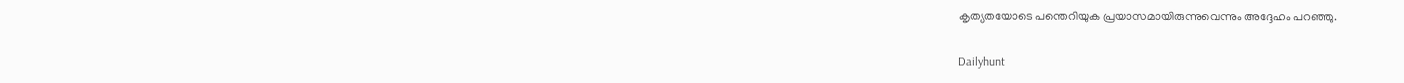കൃത്യതയോടെ പന്തെറിയുക പ്രയാസമായിരുന്നുവെന്നും അദ്ദേഹം പറഞ്ഞു.

Dailyhunt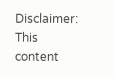Disclaimer: This content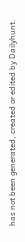has not been generated, created or edited by Dailyhunt.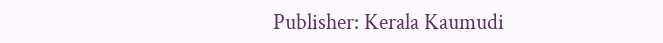Publisher: Kerala Kaumudi